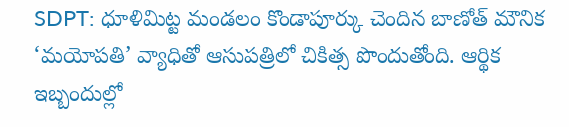SDPT: ధూళిమిట్ట మండలం కొండాపూర్కు చెందిన బాణోత్ మౌనిక ‘మయోపతి’ వ్యాధితో ఆసుపత్రిలో చికిత్స పొందుతోంది. ఆర్థిక ఇబ్బందుల్లో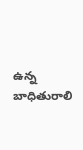ఉన్న బాధితురాలి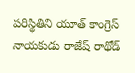పరిస్థితిని యూత్ కాంగ్రెస్ నాయకుడు రాజేష్ రాథోడ్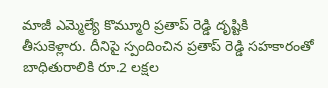మాజీ ఎమ్మెల్యే కొమ్మూరి ప్రతాప్ రెడ్డి దృష్టికి తీసుకెళ్లారు. దీనిపై స్పందించిన ప్రతాప్ రెడ్డి సహకారంతో బాధితురాలికి రూ.2 లక్షల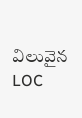విలువైన LOC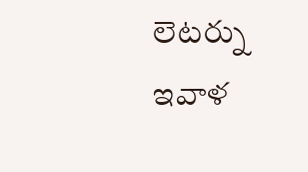లెటర్ను ఇవాళ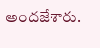అందజేశారు.